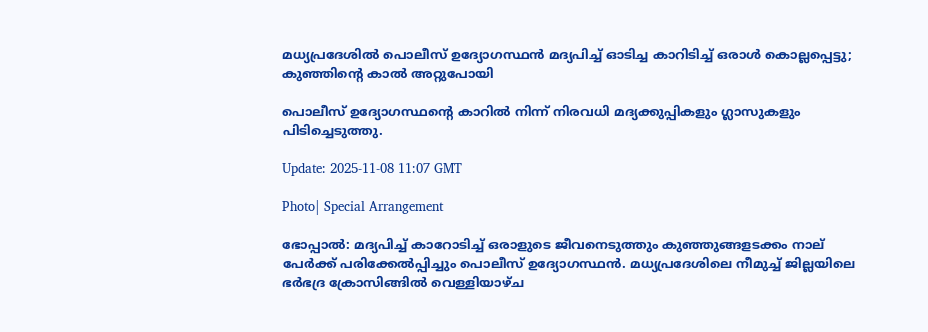മധ്യപ്രദേശിൽ പൊലീസ് ഉദ്യോഗസ്ഥൻ മദ്യപിച്ച് ഓടിച്ച കാറിടിച്ച് ഒരാൾ കൊല്ലപ്പെട്ടു; കുഞ്ഞിന്റെ കാൽ അറ്റുപോയി

പൊലീസ് ഉദ്യോഗസ്ഥന്റെ കാറിൽ നിന്ന് നിരവധി മദ്യക്കുപ്പികളും ഗ്ലാസുകളും പിടിച്ചെടുത്തു.

Update: 2025-11-08 11:07 GMT

Photo| Special Arrangement

ഭോപ്പാൽ: മദ്യപിച്ച് കാറോടിച്ച് ഒരാളുടെ ജീവനെടുത്തും കുഞ്ഞുങ്ങളടക്കം നാല് പേർക്ക് പരിക്കേൽപ്പിച്ചും പൊലീസ് ഉദ്യോഗസ്ഥൻ. മധ്യപ്രദേശിലെ നീമുച്ച് ജില്ലയിലെ ഭർഭദ്ര ക്രോസിങ്ങിൽ വെള്ളിയാഴ്ച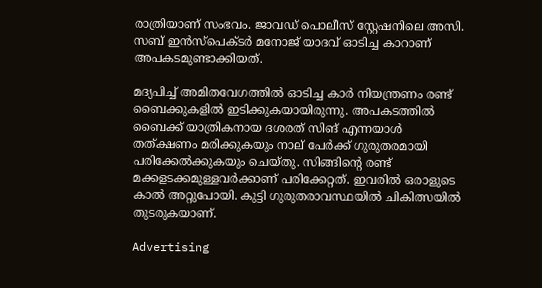രാത്രിയാണ് സംഭവം. ജാവഡ് പൊലീസ് സ്റ്റേഷനിലെ അസി. സബ് ഇൻസ്പെക്ടർ മനോജ് യാദവ് ഓടിച്ച കാറാണ് അപകടമുണ്ടാക്കിയത്.

മദ്യപിച്ച് അമിതവേഗത്തിൽ ഓടിച്ച കാർ നിയന്ത്രണം രണ്ട് ബൈക്കുകളിൽ ഇടിക്കുകയായിരുന്നു. അപകടത്തിൽ ബൈക്ക് യാത്രികനായ ദശരത് സിങ് എന്നയാൾ തത്ക്ഷണം മരിക്കുകയും നാല് പേർക്ക് ഗുരുതരമായി പരിക്കേൽക്കുകയും ചെയ്തു. സിങ്ങിന്റെ രണ്ട് മക്കളടക്കമുള്ളവർക്കാണ് പരിക്കേറ്റത്. ഇവരിൽ ഒരാളുടെ കാൽ അറ്റുപോയി. കുട്ടി ഗുരുതരാവസ്ഥയിൽ ചികിത്സയിൽ തുടരുകയാണ്.

Advertising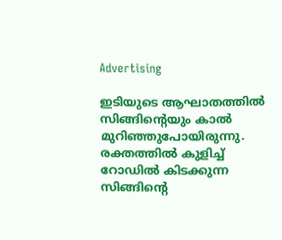Advertising

ഇടിയുടെ ആഘാതത്തിൽ സിങ്ങിന്റെയും കാൽ മുറിഞ്ഞുപോയിരുന്നു. രക്തത്തിൽ കുളിച്ച് റോഡ‍ിൽ കിടക്കുന്ന സിങ്ങിന്റെ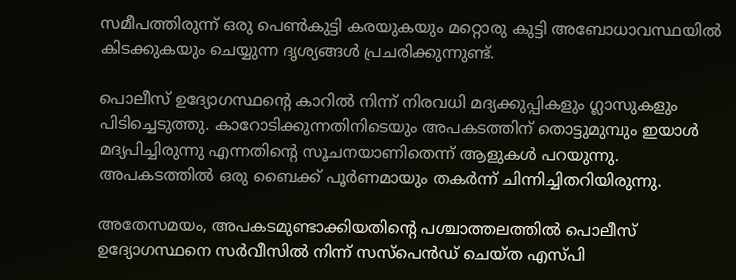സമീപത്തിരുന്ന് ഒരു പെൺകുട്ടി കരയുകയും മറ്റൊരു കുട്ടി അബോധാവസ്ഥയിൽ കിടക്കുകയും ചെയ്യുന്ന ദൃശ്യങ്ങൾ പ്രചരിക്കുന്നുണ്ട്.

പൊലീസ് ഉദ്യോഗസ്ഥന്റെ കാറിൽ നിന്ന് നിരവധി മദ്യക്കുപ്പികളും ഗ്ലാസുകളും പിടിച്ചെടുത്തു. കാറോടിക്കുന്നതിനിടെയും അപകടത്തിന് തൊട്ടുമുമ്പും ഇയാൾ മദ്യപിച്ചിരുന്നു എന്നതിന്റെ സൂചനയാണിതെന്ന് ആളുകൾ പറയുന്നു. അപകടത്തിൽ ഒരു ബൈക്ക് പൂർണമായും തകർന്ന് ചിന്നിച്ചിതറിയിരുന്നു.

അതേസമയം, അപകടമുണ്ടാക്കിയതിന്റെ പശ്ചാത്തലത്തിൽ പൊലീസ് ഉദ്യോഗസ്ഥനെ സർവീസിൽ നിന്ന് സസ്പെൻഡ് ചെയ്ത എസ്പി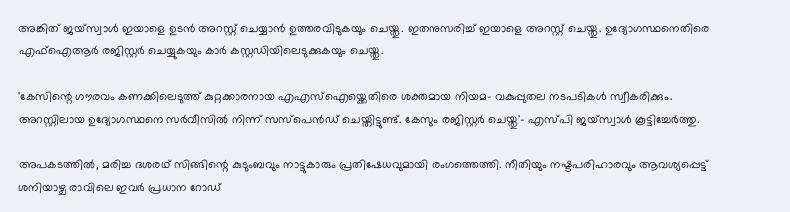അങ്കിത് ജയ്സ്വാൾ ഇയാളെ ഉടൻ അറസ്റ്റ് ചെയ്യാൻ ഉത്തരവിടുകയും ചെയ്തു. ഇതനുസരിച്ച് ഇയാളെ അറസ്റ്റ് ചെയ്തു. ഉദ്യോഗസ്ഥനെതിരെ എഫ്ഐആർ രജിസ്റ്റർ ചെയ്യുകയും കാർ കസ്റ്റഡിയിലെടുക്കുകയും ചെയ്തു.

'കേസിന്റെ ഗൗരവം കണക്കിലെടുത്ത് കുറ്റക്കാരനായ എഎസ്ഐയ്ക്കെതിരെ ശക്തമായ നിയമ- വകുപ്പുതല നടപടികൾ സ്വീകരിക്കും. അറസ്റ്റിലായ ഉദ്യോഗസ്ഥനെ സർവീസിൽ നിന്ന് സസ്പെൻ‍ഡ് ചെയ്തിട്ടുണ്ട്. കേസും രജിസ്റ്റർ ചെയ്തു'- എസ്പി ജയ്സ്വാൾ കൂട്ടിച്ചേർത്തു.

അപകടത്തിൽ, മരിച്ച ദശരഥ് സിങ്ങിന്റെ കുടുംബവും നാട്ടുകാരും പ്രതിഷേധവുമായി രംഗത്തെത്തി. നീതിയും നഷ്ടപരിഹാരവും ആവശ്യപ്പെട്ട് ശനിയാഴ്ച രാവിലെ ഇവർ പ്രധാന റോഡ്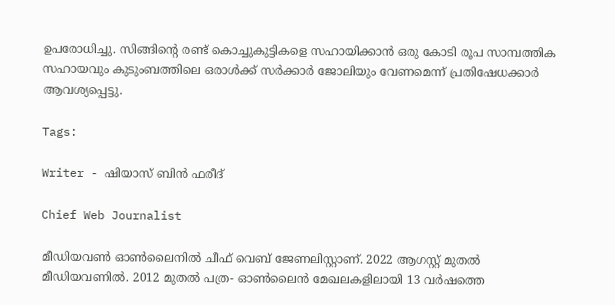ഉപരോധിച്ചു. സിങ്ങിന്റെ രണ്ട് കൊച്ചുകുട്ടികളെ സഹായിക്കാൻ ഒരു കോടി രൂപ സാമ്പത്തിക സഹായവും കുടുംബത്തിലെ ഒരാൾക്ക് സർക്കാർ ജോലിയും വേണമെന്ന് പ്രതിഷേധക്കാർ ആവശ്യപ്പെട്ടു.

Tags:

Writer - ഷിയാസ് ബിന്‍ ഫരീദ്

Chief Web Journalist

മീഡിയവണ്‍ ഓണ്‍ലൈനില്‍ ചീഫ് വെബ് ജേണലിസ്റ്റാണ്. 2022 ആഗസ്റ്റ് മുതല്‍ മീഡിയവണില്‍. 2012 മുതല്‍ പത്ര- ഓണ്‍ലൈന്‍ മേഖലകളിലായി 13 വര്‍ഷത്തെ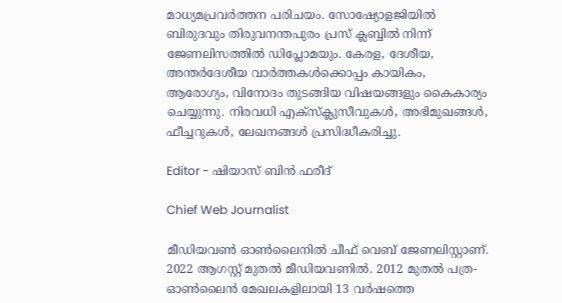മാധ്യമപ്രവര്‍ത്തന പരിചയം. സോഷ്യോളജിയില്‍ ബിരുദവും തിരുവനന്തപുരം പ്രസ് ക്ലബ്ബില്‍ നിന്ന് ജേണലിസത്തില്‍ ഡിപ്ലോമയും. കേരള, ദേശീയ, അന്തര്‍ദേശീയ വാര്‍ത്തകള്‍ക്കൊപ്പം കായികം, ആരോഗ്യം, വിനോദം തുടങ്ങിയ വിഷയങ്ങളും കൈകാര്യം ചെയ്യുന്നു. നിരവധി എക്സ്ക്ലുസീവുകള്‍, അഭിമുഖങ്ങള്‍, ഫീച്ചറുകള്‍, ലേഖനങ്ങള്‍ പ്രസിദ്ധീകരിച്ചു.

Editor - ഷിയാസ് ബിന്‍ ഫരീദ്

Chief Web Journalist

മീഡിയവണ്‍ ഓണ്‍ലൈനില്‍ ചീഫ് വെബ് ജേണലിസ്റ്റാണ്. 2022 ആഗസ്റ്റ് മുതല്‍ മീഡിയവണില്‍. 2012 മുതല്‍ പത്ര- ഓണ്‍ലൈന്‍ മേഖലകളിലായി 13 വര്‍ഷത്തെ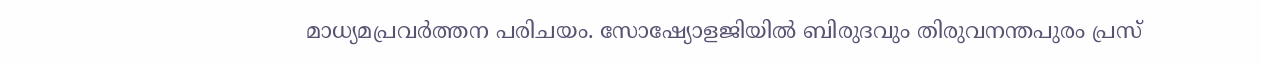മാധ്യമപ്രവര്‍ത്തന പരിചയം. സോഷ്യോളജിയില്‍ ബിരുദവും തിരുവനന്തപുരം പ്രസ്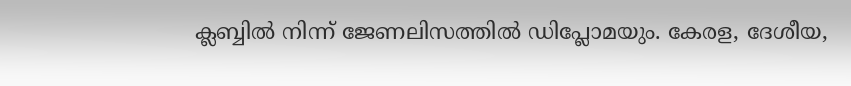ക്ലബ്ബില്‍ നിന്ന് ജേണലിസത്തില്‍ ഡിപ്ലോമയും. കേരള, ദേശീയ,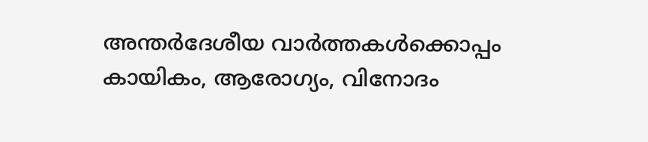അന്തര്‍ദേശീയ വാര്‍ത്തകള്‍ക്കൊപ്പം കായികം, ആരോഗ്യം, വിനോദം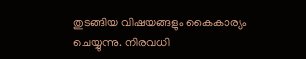തുടങ്ങിയ വിഷയങ്ങളും കൈകാര്യം ചെയ്യുന്നു. നിരവധി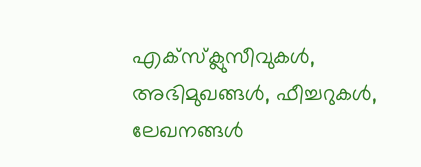എക്സ്ക്ലുസീവുകള്‍, അഭിമുഖങ്ങള്‍, ഫീച്ചറുകള്‍, ലേഖനങ്ങള്‍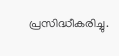പ്രസിദ്ധീകരിച്ചു.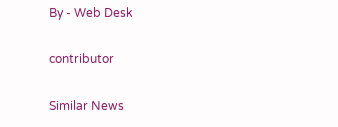By - Web Desk

contributor

Similar News